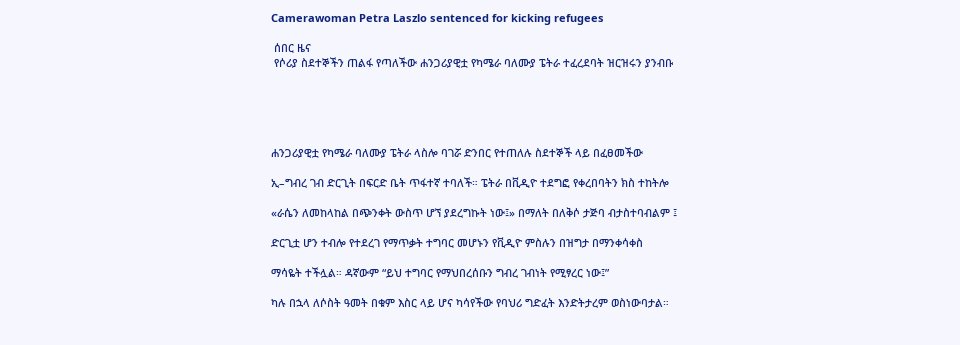Camerawoman Petra Laszlo sentenced for kicking refugees

 ሰበር ዜና
 የሶሪያ ስደተኞችን ጠልፋ የጣለችው ሐንጋሪያዊቷ የካሜራ ባለሙያ ፔትራ ተፈረደባት ዝርዝሩን ያንብቡ





ሐንጋሪያዊቷ የካሜራ ባለሙያ ፔትራ ላስሎ ባገሯ ድንበር የተጠለሉ ስደተኞች ላይ በፈፀመችው

ኢ–ግብረ ገብ ድርጊት በፍርድ ቤት ጥፋተኛ ተባለች። ፔትራ በቪዲዮ ተደግፎ የቀረበባትን ክስ ተከትሎ

«ራሴን ለመከላከል በጭንቀት ውስጥ ሆኘ ያደረግኩት ነው፤» በማለት በለቅሶ ታጅባ ብታስተባብልም ፤

ድርጊቷ ሆን ተብሎ የተደረገ የማጥቃት ተግባር መሆኑን የቪዲዮ ምስሉን በዝግታ በማንቀሳቀስ

ማሳዬት ተችሏል። ዳኛውም “ይህ ተግባር የማህበረሰቡን ግብረ ገብነት የሚፃረር ነው፤”

ካሉ በኋላ ለሶስት ዓመት በቁም እስር ላይ ሆና ካሳየችው የባህሪ ግድፈት እንድትታረም ወስነውባታል።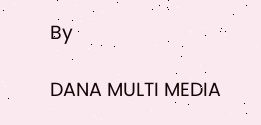By

DANA MULTI MEDIA